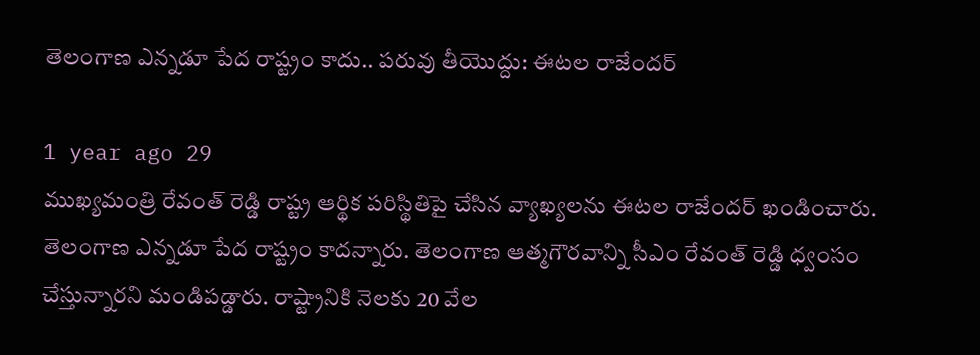తెలంగాణ ఎన్నడూ పేద రాష్ట్రం కాదు.. పరువు తీయొద్దు: ఈటల రాజేందర్

1 year ago 29
ముఖ్యమంత్రి రేవంత్ రెడ్డి రాష్ట్ర ఆర్థిక పరిస్థితిపై చేసిన వ్యాఖ్యలను ఈటల రాజేందర్ ఖండించారు. తెలంగాణ ఎన్నడూ పేద రాష్ట్రం కాదన్నారు. తెలంగాణ ఆత్మగౌరవాన్ని సీఎం రేవంత్ రెడ్డి ధ్వంసం చేస్తున్నారని మండిపడ్డారు. రాష్ట్రానికి నెలకు 20 వేల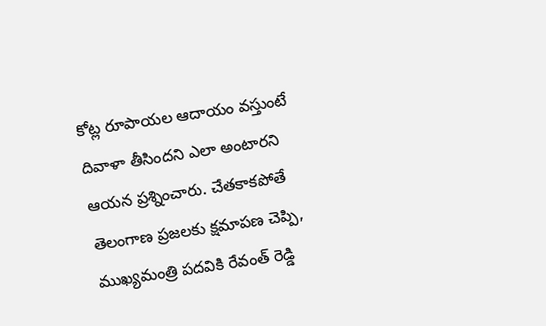కోట్ల రూపాయల ఆదాయం వస్తుంటే దివాళా తీసిందని ఎలా అంటారని ఆయన ప్రశ్నించారు. చేతకాకపోతే తెలంగాణ ప్రజలకు క్షమాపణ చెప్పి, ముఖ్యమంత్రి పదవికి రేవంత్ రెడ్డి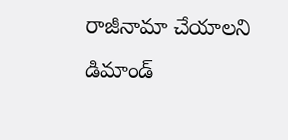రాజీనామా చేయాలని డిమాండ్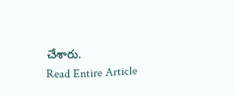చేశారు.
Read Entire Article